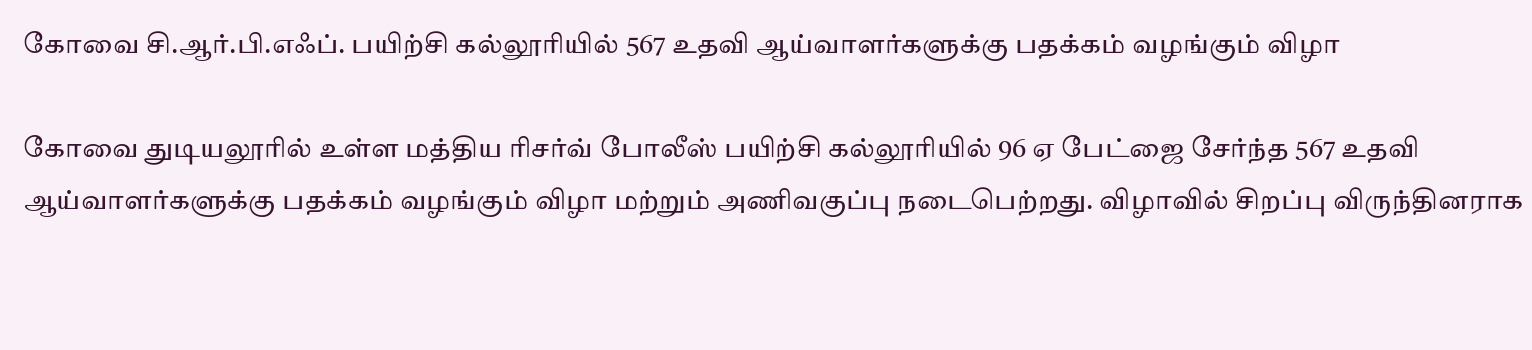கோவை சி.ஆர்.பி.எஃப். பயிற்சி கல்லூரியில் 567 உதவி ஆய்வாளர்களுக்கு பதக்கம் வழங்கும் விழா

கோவை துடியலூரில் உள்ள மத்திய ரிசர்வ் போலீஸ் பயிற்சி கல்லூரியில் 96 ஏ பேட்ஜை சேர்ந்த 567 உதவி ஆய்வாளர்களுக்கு பதக்கம் வழங்கும் விழா மற்றும் அணிவகுப்பு நடைபெற்றது. விழாவில் சிறப்பு விருந்தினராக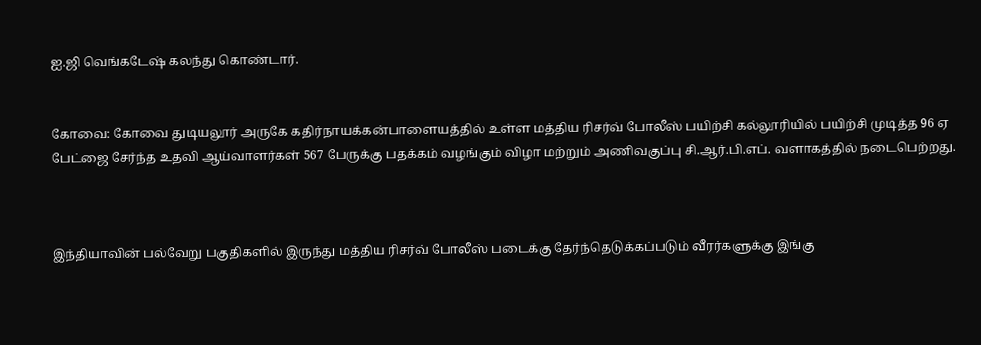ஐ.ஜி வெங்கடேஷ் கலந்து கொண்டார்.


கோவை: கோவை துடியலூர் அருகே கதிர்நாயக்கன்பாளையத்தில் உள்ள மத்திய ரிசர்வ் போலீஸ் பயிற்சி கல்லூரியில் பயிற்சி முடித்த 96 ஏ பேட்ஜை சேர்ந்த உதவி ஆய்வாளர்கள் 567 பேருக்கு பதக்கம் வழங்கும் விழா மற்றும் அணிவகுப்பு சி.ஆர்.பி.எப். வளாகத்தில் நடைபெற்றது.



இந்தியாவின் பல்வேறு பகுதிகளில் இருந்து மத்திய ரிசர்வ் போலீஸ் படைக்கு தேர்ந்தெடுக்கப்படும் வீரர்களுக்கு இங்கு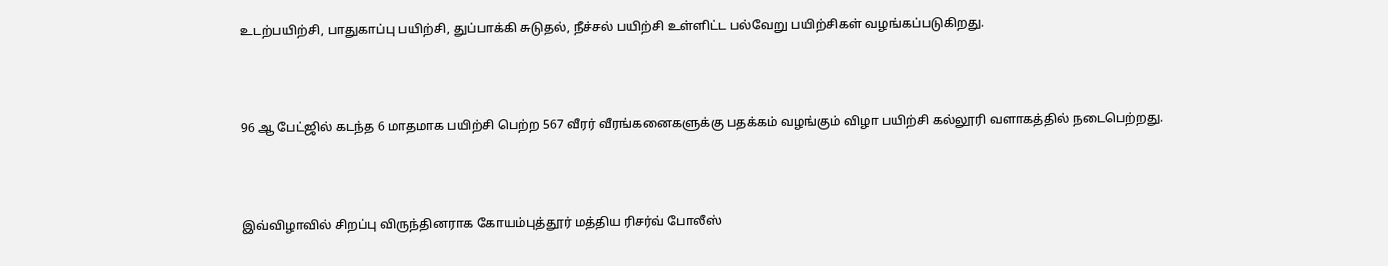உடற்பயிற்சி, பாதுகாப்பு பயிற்சி, துப்பாக்கி சுடுதல், நீச்சல் பயிற்சி உள்ளிட்ட பல்வேறு பயிற்சிகள் வழங்கப்படுகிறது.



96 ஆ பேட்ஜில் கடந்த 6 மாதமாக பயிற்சி பெற்ற 567 வீரர் வீரங்கனைகளுக்கு பதக்கம் வழங்கும் விழா பயிற்சி கல்லூரி வளாகத்தில் நடைபெற்றது.



இவ்விழாவில் சிறப்பு விருந்தினராக கோயம்புத்தூர் மத்திய ரிசர்வ் போலீஸ்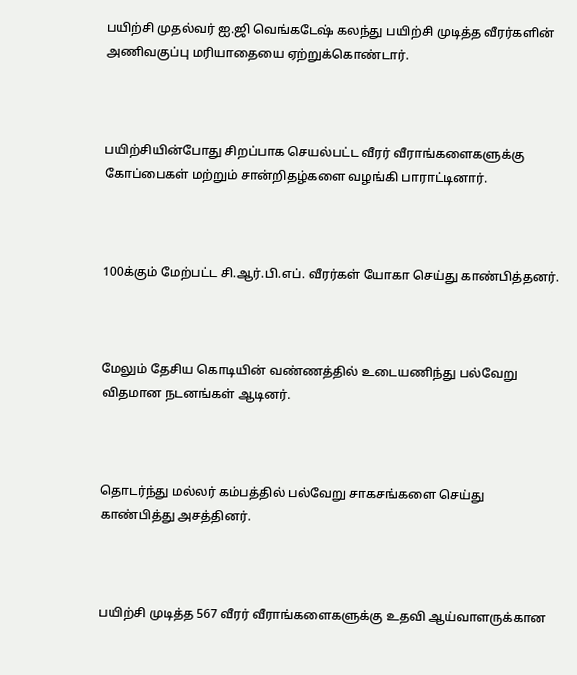பயிற்சி முதல்வர் ஐ.ஜி வெங்கடேஷ் கலந்து பயிற்சி முடித்த வீரர்களின் அணிவகுப்பு மரியாதையை ஏற்றுக்கொண்டார்.



பயிற்சியின்போது சிறப்பாக செயல்பட்ட வீரர் வீராங்களைகளுக்கு கோப்பைகள் மற்றும் சான்றிதழ்களை வழங்கி பாராட்டினார்.



100க்கும் மேற்பட்ட சி.ஆர்.பி.எப். வீரர்கள் யோகா செய்து காண்பித்தனர்.



மேலும் தேசிய கொடியின் வண்ணத்தில் உடையணிந்து பல்வேறு விதமான நடனங்கள் ஆடினர்.



தொடர்ந்து மல்லர் கம்பத்தில் பல்வேறு சாகசங்களை செய்து காண்பித்து அசத்தினர்.



பயிற்சி முடித்த 567 வீரர் வீராங்களைகளுக்கு உதவி ஆய்வாளருக்கான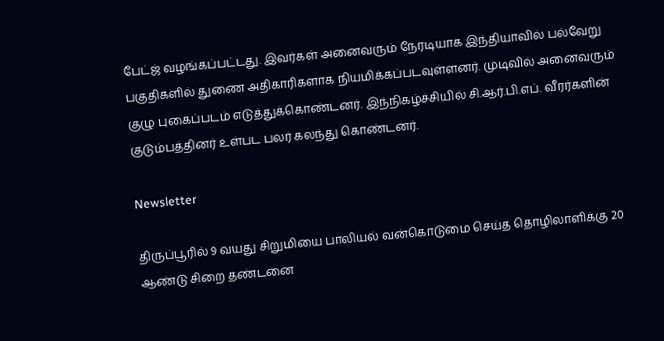பேட்ஜ் வழங்கப்பட்டது. இவர்கள் அனைவரும் நேரடியாக இந்தியாவில் பல்வேறு பகுதிகளில் துணை அதிகாரிகளாக நியமிக்கப்படவுள்ளனர். முடிவில் அனைவரும் குழு புகைப்படம் எடுத்துக்கொண்டனர். இந்நிகழ்ச்சியில் சி.ஆர்.பி.எப். வீரர்களின் குடும்பத்தினர் உள்பட பலர் கலந்து கொண்டனர்.

Newsletter

திருப்பூரில் 9 வயது சிறுமியை பாலியல் வன்கொடுமை செய்த தொழிலாளிக்கு 20 ஆண்டு சிறை தண்டனை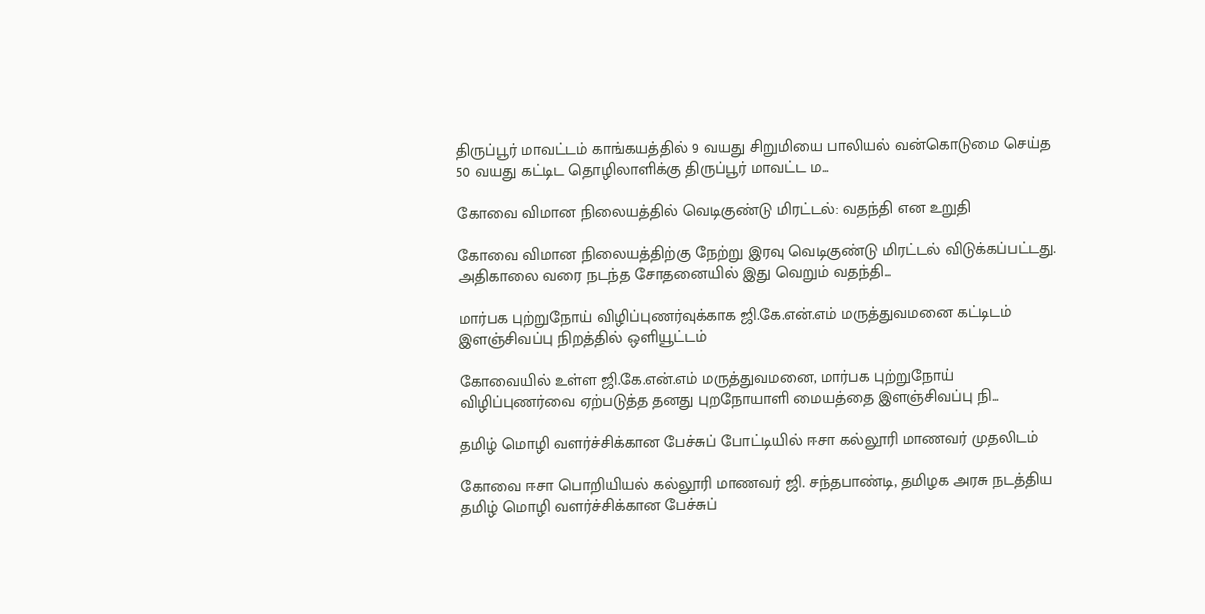திருப்பூர் மாவட்டம் காங்கயத்தில் 9 வயது சிறுமியை பாலியல் வன்கொடுமை செய்த 50 வயது கட்டிட தொழிலாளிக்கு திருப்பூர் மாவட்ட ம...

கோவை விமான நிலையத்தில் வெடிகுண்டு மிரட்டல்: வதந்தி என உறுதி

கோவை விமான நிலையத்திற்கு நேற்று இரவு வெடிகுண்டு மிரட்டல் விடுக்கப்பட்டது. அதிகாலை வரை நடந்த சோதனையில் இது வெறும் வதந்தி...

மார்பக புற்றுநோய் விழிப்புணர்வுக்காக ஜி.கே.என்.எம் மருத்துவமனை கட்டிடம் இளஞ்சிவப்பு நிறத்தில் ஒளியூட்டம்

கோவையில் உள்ள ஜி.கே.என்.எம் மருத்துவமனை, மார்பக புற்றுநோய் விழிப்புணர்வை ஏற்படுத்த தனது புறநோயாளி மையத்தை இளஞ்சிவப்பு நி...

தமிழ் மொழி வளர்ச்சிக்கான பேச்சுப் போட்டியில் ஈசா கல்லூரி மாணவர் முதலிடம்

கோவை ஈசா பொறியியல் கல்லூரி மாணவர் ஜி. சந்தபாண்டி, தமிழக அரசு நடத்திய தமிழ் மொழி வளர்ச்சிக்கான பேச்சுப்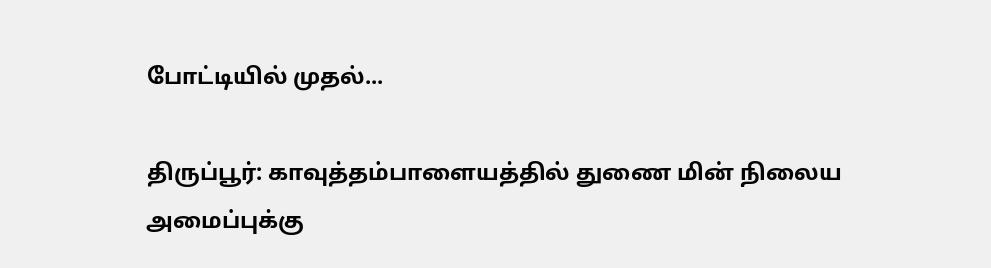போட்டியில் முதல்...

திருப்பூர்: காவுத்தம்பாளையத்தில் துணை மின் நிலைய அமைப்புக்கு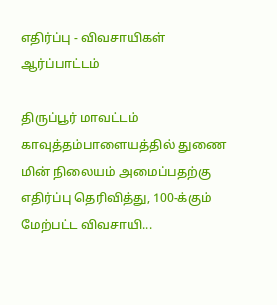எதிர்ப்பு - விவசாயிகள் ஆர்ப்பாட்டம்

திருப்பூர் மாவட்டம் காவுத்தம்பாளையத்தில் துணை மின் நிலையம் அமைப்பதற்கு எதிர்ப்பு தெரிவித்து, 100-க்கும் மேற்பட்ட விவசாயி...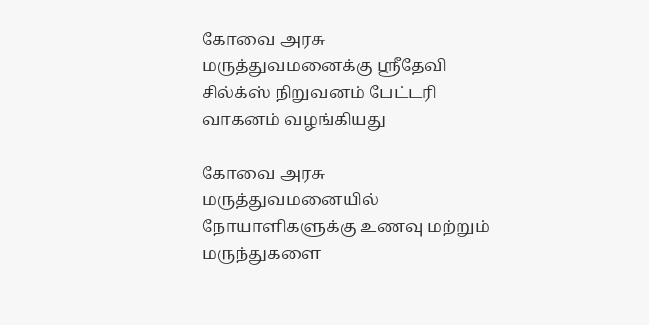கோவை அரசு மருத்துவமனைக்கு ஸ்ரீதேவி சில்க்ஸ் நிறுவனம் பேட்டரி வாகனம் வழங்கியது

கோவை அரசு மருத்துவமனையில் நோயாளிகளுக்கு உணவு மற்றும் மருந்துகளை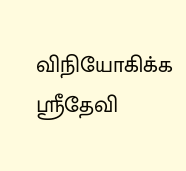விநியோகிக்க ஸ்ரீதேவி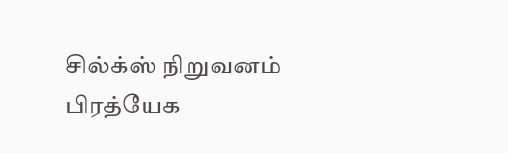சில்க்ஸ் நிறுவனம் பிரத்யேக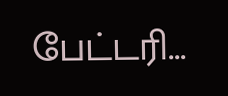பேட்டரி...